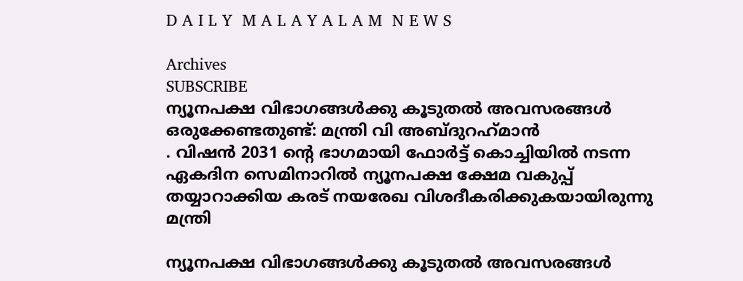D A I L Y  M A L A Y A L A M  N E W S

Archives
SUBSCRIBE
ന്യൂനപക്ഷ വിഭാഗങ്ങൾക്കു കൂടുതൽ അവസരങ്ങൾ ഒരുക്കേണ്ടതുണ്ട്: മന്ത്രി വി അബ്ദുറഹ്‌മാൻ
. വിഷൻ 2031 ന്റെ ഭാഗമായി ഫോർട്ട് കൊച്ചിയിൽ നടന്ന ഏകദിന സെമിനാറിൽ ന്യൂനപക്ഷ ക്ഷേമ വകുപ്പ് തയ്യാറാക്കിയ കരട് നയരേഖ വിശദീകരിക്കുകയായിരുന്നു മന്ത്രി

ന്യൂനപക്ഷ വിഭാഗങ്ങൾക്കു കൂടുതൽ അവസരങ്ങൾ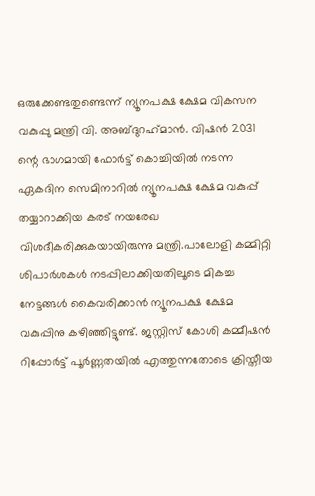ഒരുക്കേണ്ടതുണ്ടെന്ന് ന്യൂനപക്ഷ ക്ഷേമ വികസന വകുപ്പു മന്ത്രി വി. അബ്ദുറഹ്‌മാൻ. വിഷൻ 2031 ന്റെ ഭാഗമായി ഫോർട്ട് കൊച്ചിയിൽ നടന്ന ഏകദിന സെമിനാറിൽ ന്യൂനപക്ഷ ക്ഷേമ വകുപ്പ് തയ്യാറാക്കിയ കരട് നയരേഖ വിശദീകരിക്കുകയായിരുന്നു മന്ത്രി.പാലോളി കമ്മിറ്റി ശിപാർശകൾ നടപ്പിലാക്കിയതിലൂടെ മികച്ച നേട്ടങ്ങൾ കൈവരിക്കാൻ ന്യൂനപക്ഷ ക്ഷേമ വകുപ്പിനു കഴിഞ്ഞിട്ടുണ്ട്. ജസ്റ്റിസ് കോശി കമ്മീഷൻ റിപ്പോർട്ട് പൂർണ്ണതയിൽ എത്തുന്നതോടെ ക്രിസ്തീയ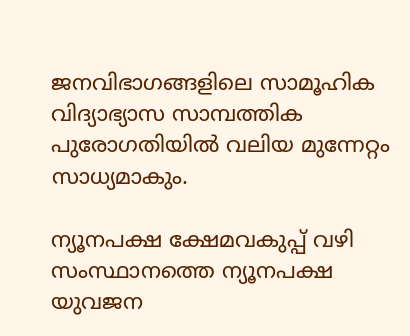ജനവിഭാഗങ്ങളിലെ സാമൂഹിക വിദ്യാഭ്യാസ സാമ്പത്തിക പുരോഗതിയിൽ വലിയ മുന്നേറ്റം സാധ്യമാകും.

ന്യൂനപക്ഷ ക്ഷേമവകുപ്പ് വഴി സംസ്ഥാനത്തെ ന്യൂനപക്ഷ യുവജന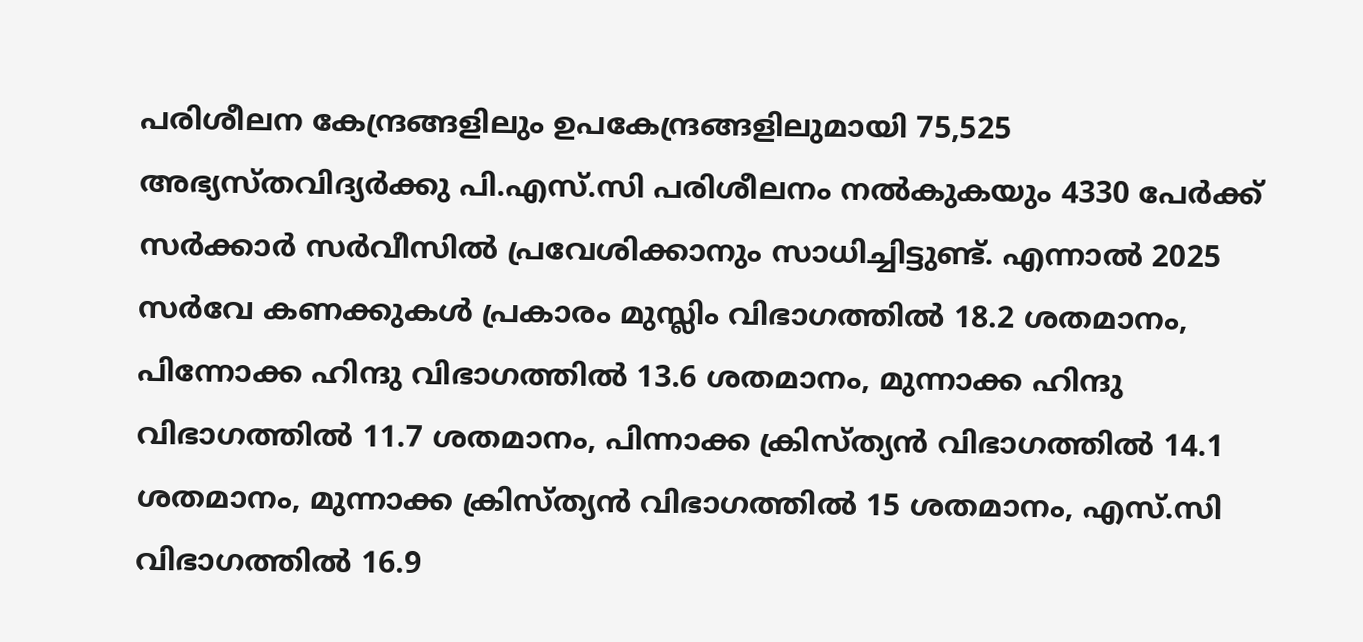പരിശീലന കേന്ദ്രങ്ങളിലും ഉപകേന്ദ്രങ്ങളിലുമായി 75,525 അഭ്യസ്തവിദ്യർക്കു പി.എസ്.സി പരിശീലനം നൽകുകയും 4330 പേർക്ക് സർക്കാർ സർവീസിൽ പ്രവേശിക്കാനും സാധിച്ചിട്ടുണ്ട്. എന്നാൽ 2025 സർവേ കണക്കുകൾ പ്രകാരം മുസ്ലിം വിഭാഗത്തിൽ 18.2 ശതമാനം, പിന്നോക്ക ഹിന്ദു വിഭാഗത്തിൽ 13.6 ശതമാനം, മുന്നാക്ക ഹിന്ദു വിഭാഗത്തിൽ 11.7 ശതമാനം, പിന്നാക്ക ക്രിസ്ത്യൻ വിഭാഗത്തിൽ 14.1 ശതമാനം, മുന്നാക്ക ക്രിസ്ത്യൻ വിഭാഗത്തിൽ 15 ശതമാനം, എസ്.സി വിഭാഗത്തിൽ 16.9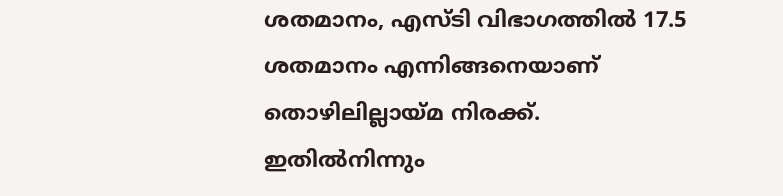ശതമാനം, എസ്ടി വിഭാഗത്തിൽ 17.5 ശതമാനം എന്നിങ്ങനെയാണ് തൊഴിലില്ലായ്മ നിരക്ക്. ഇതിൽനിന്നും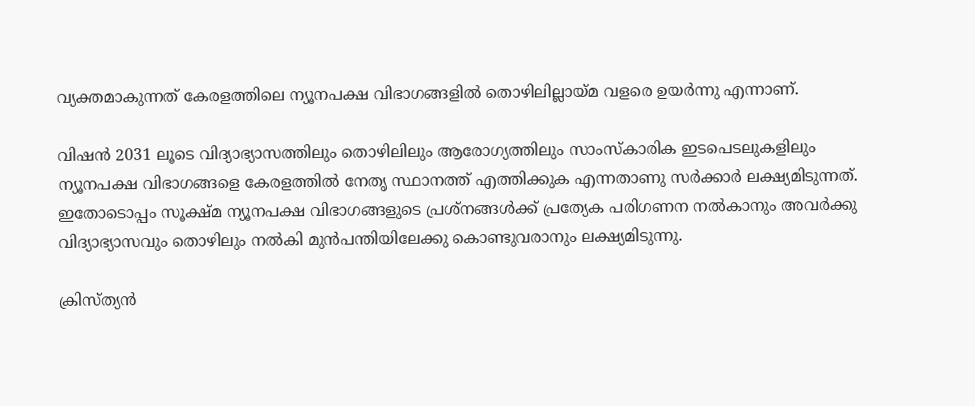വ്യക്തമാകുന്നത് കേരളത്തിലെ ന്യൂനപക്ഷ വിഭാഗങ്ങളിൽ തൊഴിലില്ലായ്മ വളരെ ഉയർന്നു എന്നാണ്.

വിഷൻ 2031 ലൂടെ വിദ്യാഭ്യാസത്തിലും തൊഴിലിലും ആരോഗ്യത്തിലും സാംസ്‌കാരിക ഇടപെടലുകളിലും ന്യൂനപക്ഷ വിഭാഗങ്ങളെ കേരളത്തിൽ നേതൃ സ്ഥാനത്ത് എത്തിക്കുക എന്നതാണു സർക്കാർ ലക്ഷ്യമിടുന്നത്. ഇതോടൊപ്പം സൂക്ഷ്മ ന്യൂനപക്ഷ വിഭാഗങ്ങളുടെ പ്രശ്നങ്ങൾക്ക് പ്രത്യേക പരിഗണന നൽകാനും അവർക്കു വിദ്യാഭ്യാസവും തൊഴിലും നൽകി മുൻപന്തിയിലേക്കു കൊണ്ടുവരാനും ലക്ഷ്യമിടുന്നു.

ക്രിസ്ത്യൻ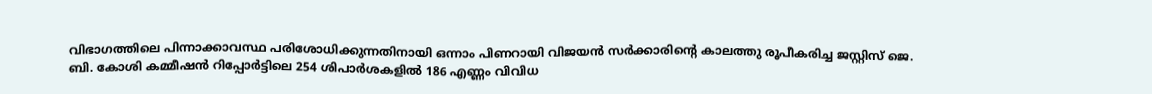വിഭാഗത്തിലെ പിന്നാക്കാവസ്ഥ പരിശോധിക്കുന്നതിനായി ഒന്നാം പിണറായി വിജയൻ സർക്കാരിന്റെ കാലത്തു രൂപീകരിച്ച ജസ്റ്റിസ് ജെ. ബി. കോശി കമ്മീഷൻ റിപ്പോർട്ടിലെ 254 ശിപാർശകളിൽ 186 എണ്ണം വിവിധ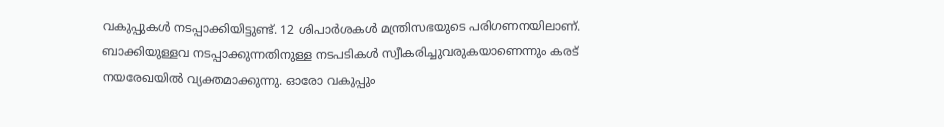വകുപ്പുകൾ നടപ്പാക്കിയിട്ടുണ്ട്. 12 ശിപാർശകൾ മന്ത്രിസഭയുടെ പരിഗണനയിലാണ്. ബാക്കിയുള്ളവ നടപ്പാക്കുന്നതിനുള്ള നടപടികൾ സ്വീകരിച്ചുവരുകയാണെന്നും കരട് നയരേഖയിൽ വ്യക്തമാക്കുന്നു. ഓരോ വകുപ്പും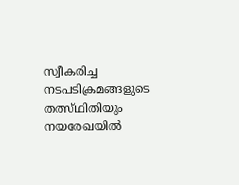സ്വീകരിച്ച നടപടിക്രമങ്ങളുടെ തത്സ്ഥിതിയും നയരേഖയിൽ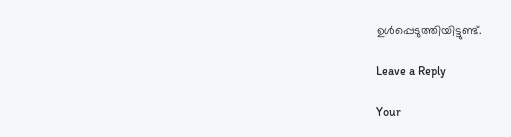ഉൾപ്പെടുത്തിയിട്ടുണ്ട്.

Leave a Reply

Your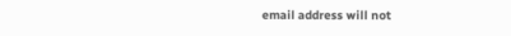email address will not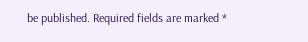be published. Required fields are marked *